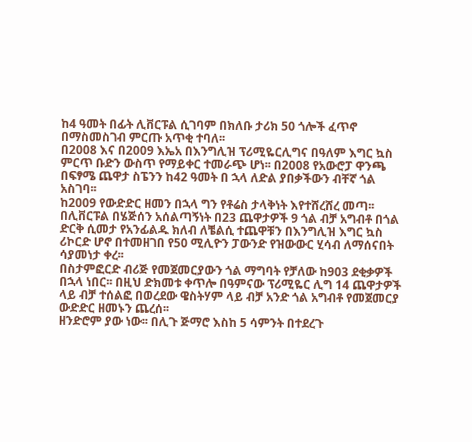ከ4 ዓመት በፊት ሊቨርፑል ሲገባም በክለቡ ታሪክ 50 ጎሎች ፈጥኖ በማስመስገብ ምርጡ አጥቂ ተባለ፡፡
በ2008 እና በ2009 እኤአ በእንግሊዝ ፕሪሚዬርሊግና በዓለም እግር ኳስ ምርጥ ቡድን ውስጥ የማይቀር ተመራጭ ሆነ፡፡ በ2008 የአውሮፓ ዋንጫ በፍፃሜ ጨዋታ ስፔንን ከ42 ዓመት በ ኋላ ለድል ያበቃችውን ብቸኛ ጎል አስገባ፡፡
ከ2009 የውድድር ዘመን በኋላ ግን የቶሬስ ታላቅነት እየተሸረሸረ መጣ፡፡ በሊቨርፑል በሄጅሰን አሰልጣኝነት በ23 ጨዋታዎች 9 ጎል ብቻ አግብቶ በጎል ድርቅ ሲመታ የአንፊልዱ ክለብ ለቼልሲ ተጨዋቹን በእንግሊዝ እግር ኳስ ሪኮርድ ሆኖ በተመዘገበ የ50 ሚሊዮን ፓውንድ የዝውውር ሂሳብ ለማሰናበት ሳያመነታ ቀረ፡፡
በስታምፎርድ ብሪጅ የመጀመርያውን ጎል ማግባት የቻለው ከ903 ደቂቃዎች በኋላ ነበር፡፡ በዚህ ድክመቱ ቀጥሎ በዓምናው ፕሪሚዬር ሊግ 14 ጨዋታዎች ላይ ብቻ ተሰልፎ በወረደው ዌስትሃም ላይ ብቻ አንድ ጎል አግብቶ የመጀመርያ ውድድር ዘመኑን ጨረሰ፡፡
ዘንድሮም ያው ነው፡፡ በሊጉ ጅማሮ እስከ 5 ሳምንት በተደረጉ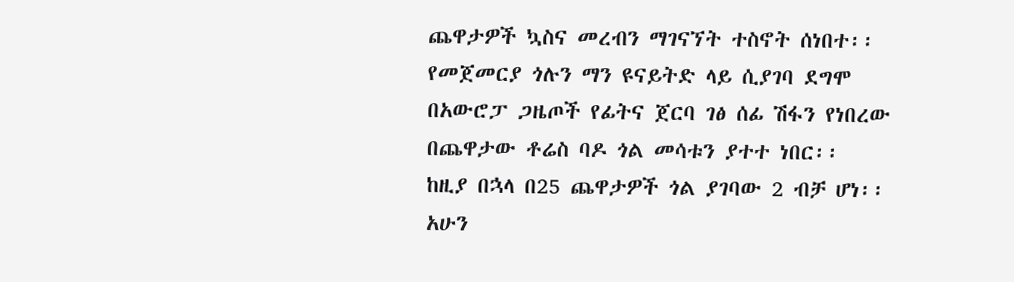ጨዋታዎች ኳስና መረብን ማገናኘት ተስኖት ሰነበተ፡፡
የመጀመርያ ጎሉን ማን ዩናይትድ ላይ ሲያገባ ደግሞ በአውሮፓ ጋዜጦች የፊትና ጀርባ ገፅ ሰፊ ሽፋን የነበረው በጨዋታው ቶሬስ ባዶ ጎል መሳቱን ያተተ ነበር፡፡
ከዚያ በኋላ በ25 ጨዋታዎች ጎል ያገባው 2 ብቻ ሆነ፡፡ አሁን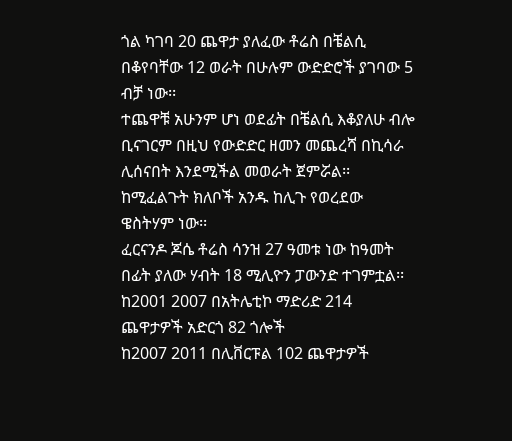ጎል ካገባ 20 ጨዋታ ያለፈው ቶሬስ በቼልሲ በቆየባቸው 12 ወራት በሁሉም ውድድሮች ያገባው 5 ብቻ ነው፡፡
ተጨዋቹ አሁንም ሆነ ወደፊት በቼልሲ እቆያለሁ ብሎ ቢናገርም በዚህ የውድድር ዘመን መጨረሻ በኪሳራ ሊሰናበት እንደሚችል መወራት ጀምሯል፡፡ ከሚፈልጉት ክለቦች አንዱ ከሊጉ የወረደው ዌስትሃም ነው፡፡
ፈርናንዶ ጆሴ ቶሬስ ሳንዝ 27 ዓመቱ ነው ከዓመት በፊት ያለው ሃብት 18 ሚሊዮን ፓውንድ ተገምቷል፡፡
ከ2001 2007 በአትሌቲኮ ማድሪድ 214 ጨዋታዎች አድርጎ 82 ጎሎች
ከ2007 2011 በሊቨርፑል 102 ጨዋታዎች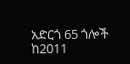አድርጎ 65 ጎሎች
ከ2011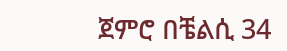ጀምሮ በቼልሲ 34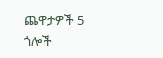ጨዋታዎች 5 ጎሎች